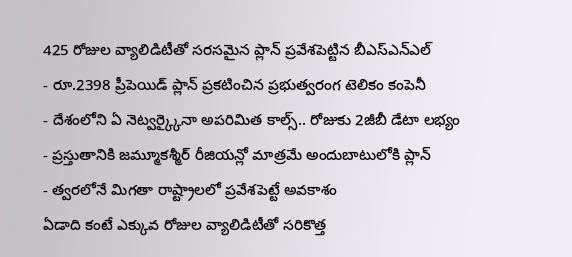425 రోజుల వ్యాలిడిటీతో సరసమైన ప్లాన్ ప్రవేశపెట్టిన బీఎస్ఎన్ఎల్
- రూ.2398 ప్రీపెయిడ్ ప్లాన్ ప్రకటించిన ప్రభుత్వరంగ టెలికం కంపెనీ
- దేశంలోని ఏ నెట్వర్క్కైనా అపరిమిత కాల్స్.. రోజుకు 2జీబీ డేటా లభ్యం
- ప్రస్తుతానికి జమ్మూకశ్మీర్ రీజియన్లో మాత్రమే అందుబాటులోకి ప్లాన్
- త్వరలోనే మిగతా రాష్ట్రాలలో ప్రవేశపెట్టే అవకాశం
ఏడాది కంటే ఎక్కువ రోజుల వ్యాలిడిటీతో సరికొత్త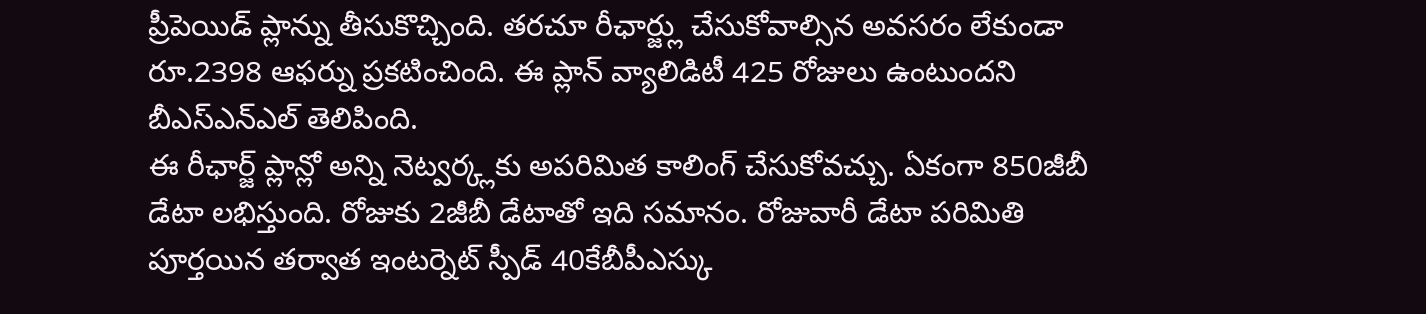ప్రీపెయిడ్ ప్లాన్ను తీసుకొచ్చింది. తరచూ రీఛార్జ్లు చేసుకోవాల్సిన అవసరం లేకుండా రూ.2398 ఆఫర్ను ప్రకటించింది. ఈ ప్లాన్ వ్యాలిడిటీ 425 రోజులు ఉంటుందని బీఎస్ఎన్ఎల్ తెలిపింది.
ఈ రీఛార్జ్ ప్లాన్లో అన్ని నెట్వర్క్లకు అపరిమిత కాలింగ్ చేసుకోవచ్చు. ఏకంగా 850జీబీ డేటా లభిస్తుంది. రోజుకు 2జీబీ డేటాతో ఇది సమానం. రోజువారీ డేటా పరిమితి పూర్తయిన తర్వాత ఇంటర్నెట్ స్పీడ్ 40కేబీపీఎస్కు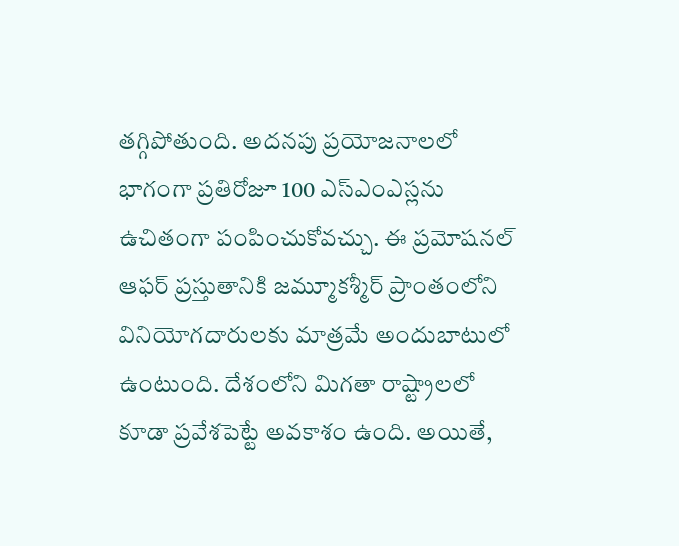తగ్గిపోతుంది. అదనపు ప్రయోజనాలలో భాగంగా ప్రతిరోజూ 100 ఎస్ఎంఎస్లను ఉచితంగా పంపించుకోవచ్చు. ఈ ప్రమోషనల్ ఆఫర్ ప్రస్తుతానికి జమ్మూకశ్మీర్ ప్రాంతంలోని వినియోగదారులకు మాత్రమే అందుబాటులో ఉంటుంది. దేశంలోని మిగతా రాష్ట్రాలలో కూడా ప్రవేశపెట్టే అవకాశం ఉంది. అయితే,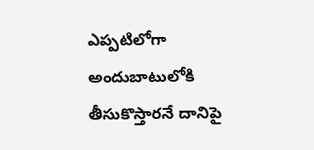ఎప్పటిలోగా అందుబాటులోకి తీసుకొస్తారనే దానిపై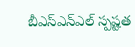బీఎస్ఎన్ఎల్ స్పష్టత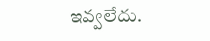ఇవ్వలేదు.